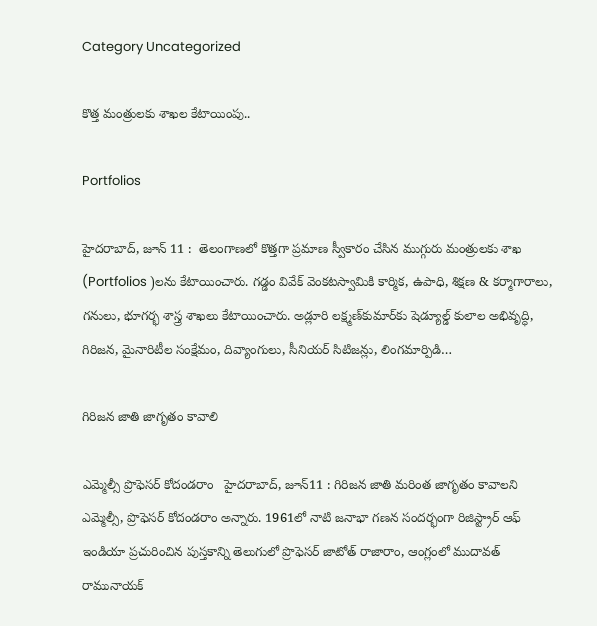Category Uncategorized

కొత్త మంత్రులకు శాఖల కేటాయింపు..

Portfolios

హైదరాబాద్, జూన్ 11 :  తెలంగాణలో కొత్తగా ప్రమాణ స్వీకారం చేసిన ముగ్గురు మంత్రులకు శాఖ (Portfolios )లను కేటాయించారు. గడ్డం వివేక్‌ వెంకటస్వామికి కార్మిక, ఉపాధి, శిక్షణ & కర్మాగారాలు, గనులు, భూగర్భ శాస్త్ర శాఖలు కేటాయించారు. అడ్లూరి లక్ష్మణ్‌కుమార్‌కు షెడ్యూల్డ్ కులాల అభివృద్ధి, గిరిజన, మైనారిటీల సంక్షేమం, దివ్యాంగులు, సీనియర్ సిటిజన్లు, లింగమార్పిడి…

గిరిజన జాతి జాగృతం కావాలి

ఎమ్మెల్సీ ప్రొఫెసర్‌ కోదండరాం   హైదరాబాద్‌, జూన్‌11 : గిరిజన జాతి మరింత జాగృతం కావాలని ఎమ్మెల్సీ, ప్రొఫెసర్‌ కోదండరాం అన్నారు. 1961లో నాటి జనాభా గణన సందర్భంగా రిజిస్ట్రార్‌ ఆఫ్‌ ఇండియా ప్రచురించిన పుస్తకాన్ని తెలుగులో ప్రొఫెసర్‌ జాటోత్‌ రాజారాం, ఆంగ్లంలో ముదావత్‌ రామునాయక్‌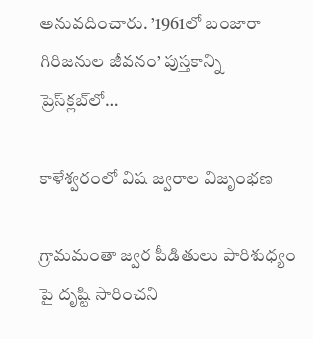అనువదించారు. ’1961లో బంజారా గిరిజనుల జీవనం’ పుస్తకాన్ని ప్రెస్‌క్లబ్‌లో…

కాళేశ్వరంలో విష జ్వరాల విజృంభణ

గ్రామమంతా జ్వర పీడితులు పారిశుధ్యం పై దృష్టి సారించని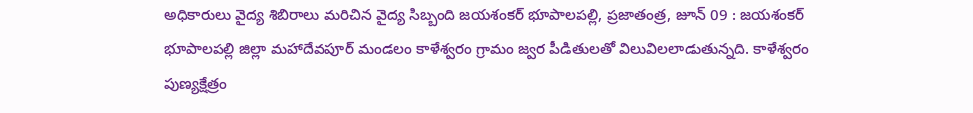అధికారులు వైద్య శిబిరాలు మరిచిన వైద్య సిబ్బంది జయశంకర్‌ భూపాలపల్లి, ప్రజాతంత్ర, జూన్‌ 09 : జయశంకర్‌ భూపాలపల్లి జిల్లా మహాదేవపూర్‌ మండలం కాళేశ్వరం గ్రామం జ్వర పీడితులతో విలువిలలాడుతున్నది. కాళేశ్వరం పుణ్యక్షేత్రం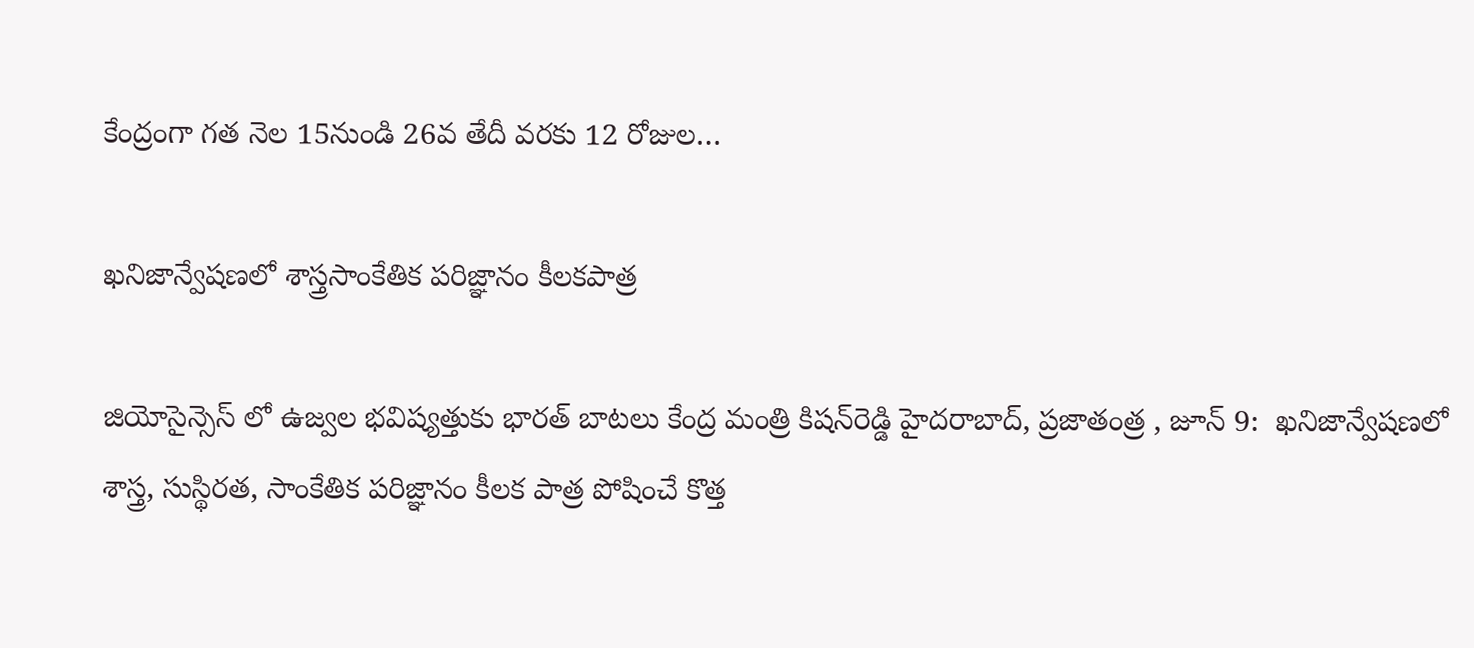కేంద్రంగా గత నెల 15నుండి 26వ తేదీ వరకు 12 రోజుల…

ఖ‌నిజాన్వేష‌ణ‌లో శాస్త్రసాంకేతిక ప‌రిజ్ఞానం కీల‌క‌పాత్ర‌

జియోసైన్సెస్ లో ఉజ్వ‌ల భ‌విష్య‌త్తుకు భారత్ బాటలు కేంద్ర‌ మంత్రి కిష‌న్‌రెడ్డి హైదరాబాద్, ప్ర‌జాతంత్ర , జూన్ 9:  ఖనిజాన్వేషణలో శాస్త్ర, సుస్థిరత, సాంకేతిక పరిజ్ఞానం కీలక పాత్ర పోషించే కొత్త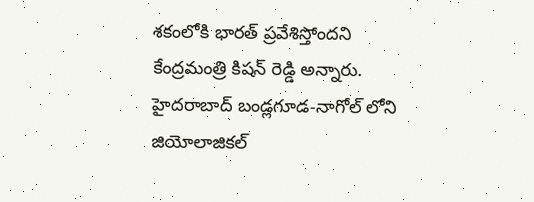శకంలోకి భారత్ ప్రవేశిస్తోందని కేంద్ర‌మంత్రి కిష‌న్ రెడ్డి అన్నారు. హైదరాబాద్ బండ్లగూడ-నాగోల్ లోని జియోలాజికల్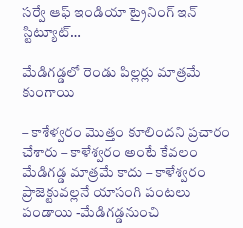సర్వే ఆఫ్ ఇండియా ట్రైనింగ్ ఇన్ స్టిట్యూట్…

మేడిగ‌డ్డ‌లో రెండు పిల్ల‌ర్లు మాత్ర‌మే కుంగాయి

– కాశేళ్వ‌రం మొత్తం కూలింద‌ని ప్ర‌చారం చేశారు – కాళేశ్వ‌రం అంటే కేవ‌లం మేడిగ‌డ్డ మాత్ర‌మే కాదు – కాళేశ్వ‌రం ప్రాజెక్టువ‌ల్ల‌నే యాసంగి పంట‌లు పండాయి -మేడిగ‌డ్డ‌నుంచి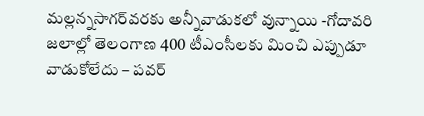మ‌ల్ల‌న్న‌సాగ‌ర్‌వ‌ర‌కు అన్నీవాడుక‌లో వున్నాయి -గోదావ‌రి జ‌లాల్లో తెలంగాణ 400 టీఎంసీల‌కు మించి ఎప్పుడూ వాడుకోలేదు – ప‌వ‌ర్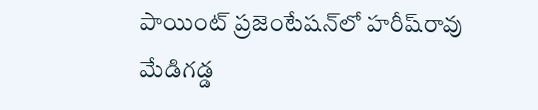పాయింట్ ప్ర‌జెంటేష‌న్‌లో హ‌రీష్‌రావు    మేడిగ‌డ్డ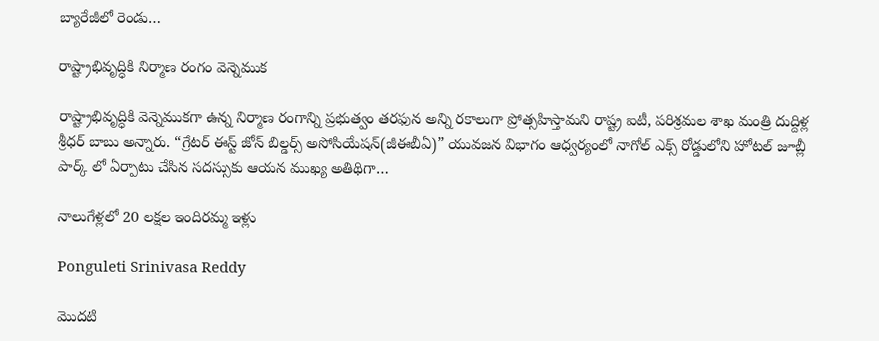బ్యారేజీలో రెండు…

రాష్ట్రాభివృద్ధికి నిర్మాణ రంగం వెన్నెముక

రాష్ట్రాభివృద్ధికి వెన్నెముకగా ఉన్న నిర్మాణ రంగాన్ని ప్రభుత్వం తరఫున అన్ని రకాలుగా ప్రోత్సహిస్తామని రాష్ట్ర ఐటీ, పరిశ్రమల శాఖ మంత్రి దుద్దిళ్ల శ్రీధర్ బాబు అన్నారు. “గ్రేటర్ ఈస్ట్ జోన్ బిల్డర్స్ అసోసియేషన్(జీఈబీఏ)” యువజన విభాగం ఆధ్వర్యంలో నాగోల్ ఎక్స్ రోడ్డులోని హోటల్ జూబ్లీ పార్క్ లో ఏర్పాటు చేసిన సదస్సుకు ఆయన ముఖ్య అతిథిగా…

నాలుగేళ్ల‌లో 20 లక్షల ఇందిరమ్మ ఇళ్లు

Ponguleti Srinivasa Reddy

మొదటి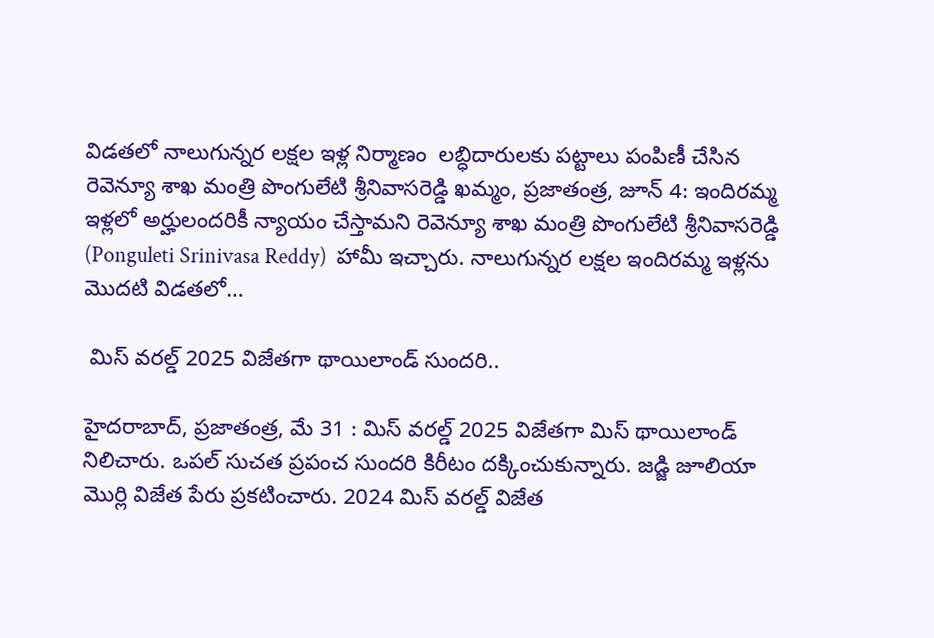విడతలో నాలుగున్నర లక్షల ఇళ్ల నిర్మాణం  లబ్ధిదారులకు పట్టాలు పంపిణీ చేసిన రెవెన్యూ శాఖ మంత్రి పొంగులేటి శ్రీనివాసరెడ్డి ఖమ్మం, ప్రజాతంత్ర, జూన్ 4: ఇం‌దిరమ్మ ఇళ్లలో అర్హులందరికీ న్యాయం చేస్తామని రెవెన్యూ శాఖ మంత్రి పొంగులేటి శ్రీనివాసరెడ్డి (Ponguleti Srinivasa Reddy)  హామీ ఇచ్చారు. నాలుగున్నర లక్షల ఇందిరమ్మ ఇళ్లను మొదటి విడతలో…

 మిస్ వరల్డ్ 2025 విజేతగా థాయిలాండ్ సుందరి..

హైద‌రాబాద్‌, ప్ర‌జాతంత్ర‌, మే 31 : మిస్ వరల్డ్ 2025 విజేతగా మిస్ థాయిలాండ్ నిలిచారు. ఒపల్ సుచత ప్రపంచ సుందరి కిరీటం దక్కించుకున్నారు. జడ్జి జూలియా మొర్లి విజేత పేరు ప్రకటించారు. 2024 మిస్ వరల్డ్ విజేత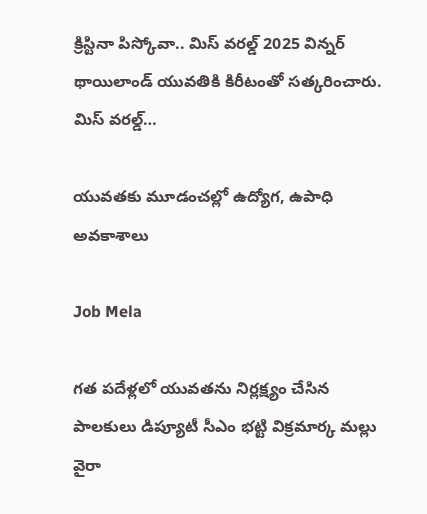క్రిస్టినా పిస్కోవా.. మిస్ వరల్డ్ 2025 విన్నర్ థాయిలాండ్ యువతికి కిరీటంతో సత్కరించారు. మిస్ వరల్డ్…

యువ‌త‌కు మూడంచల్లో ఉద్యోగ, ఉపాధి అవకాశాలు

Job Mela

గత పదేళ్లలో యువ‌త‌ను నిర్ల‌క్ష్యం చేసిన పాల‌కులు డిప్యూటీ సీఎం భట్టి విక్రమార్క మల్లు వైరా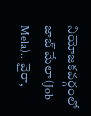నియోజకవర్గంలో జాబ్ మేలా(Job Mela).. వైరా,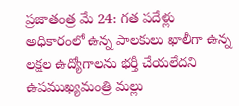ప్ర‌జాతంత్ర మే 24: గత పదేళ్లు అధికారంలో ఉన్న పాలకులు ఖాలీగా ఉన్న లక్షల ఉద్యోగాలను భ‌ర్తీ చేయ‌లేద‌ని ఉప‌ముఖ్య‌మంత్రి మ‌ల్లు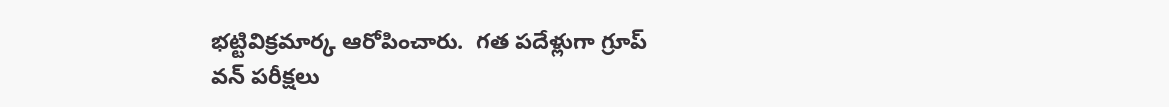భ‌ట్టివిక్ర‌మార్క ఆరోపించారు.  గత ప‌దేళ్లుగా గ్రూప్ వన్ పరీక్షలు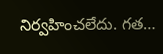నిర్వహించలేదు. గత…